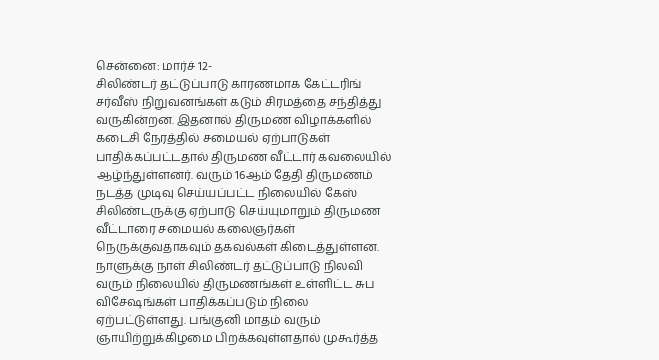சென்னை: மார்ச் 12-
சிலிண்டர் தட்டுப்பாடு காரணமாக கேட்டரிங் சர்வீஸ் நிறுவனங்கள் கடும் சிரமத்தை சந்தித்து வருகின்றன. இதனால் திருமண விழாக்களில் கடைசி நேரத்தில் சமையல் ஏற்பாடுகள் பாதிக்கப்பட்டதால் திருமண வீட்டார் கவலையில் ஆழ்ந்துள்ளனர். வரும் 16ஆம் தேதி திருமணம் நடத்த முடிவு செய்யப்பட்ட நிலையில் கேஸ் சிலிண்டருக்கு ஏற்பாடு செய்யுமாறும் திருமண வீட்டாரை சமையல் கலைஞர்கள் நெருக்குவதாகவும் தகவல்கள் கிடைத்துள்ளன.
நாளுக்கு நாள் சிலிண்டர் தட்டுப்பாடு நிலவி வரும் நிலையில் திருமணங்கள் உள்ளிட்ட சுப விசேஷங்கள் பாதிக்கப்படும் நிலை ஏற்பட்டுள்ளது. பங்குனி மாதம் வரும் ஞாயிற்றுக்கிழமை பிறக்கவுள்ளதால் முகூர்த்த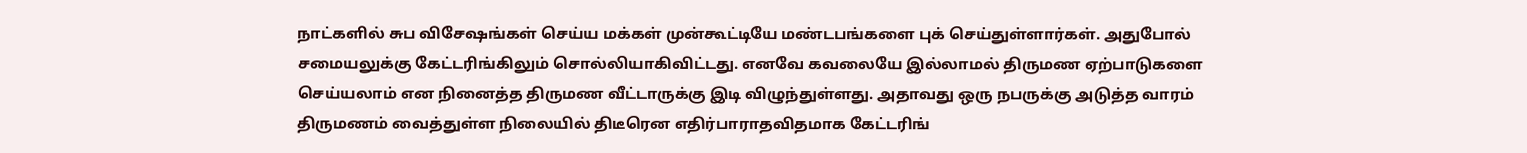நாட்களில் சுப விசேஷங்கள் செய்ய மக்கள் முன்கூட்டியே மண்டபங்களை புக் செய்துள்ளார்கள். அதுபோல் சமையலுக்கு கேட்டரிங்கிலும் சொல்லியாகிவிட்டது. எனவே கவலையே இல்லாமல் திருமண ஏற்பாடுகளை செய்யலாம் என நினைத்த திருமண வீட்டாருக்கு இடி விழுந்துள்ளது. அதாவது ஒரு நபருக்கு அடுத்த வாரம் திருமணம் வைத்துள்ள நிலையில் திடீரென எதிர்பாராதவிதமாக கேட்டரிங்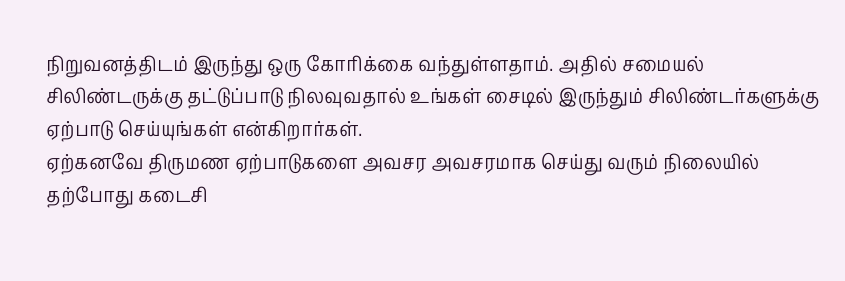நிறுவனத்திடம் இருந்து ஒரு கோரிக்கை வந்துள்ளதாம். அதில் சமையல் சிலிண்டருக்கு தட்டுப்பாடு நிலவுவதால் உங்கள் சைடில் இருந்தும் சிலிண்டர்களுக்கு ஏற்பாடு செய்யுங்கள் என்கிறார்கள்.
ஏற்கனவே திருமண ஏற்பாடுகளை அவசர அவசரமாக செய்து வரும் நிலையில் தற்போது கடைசி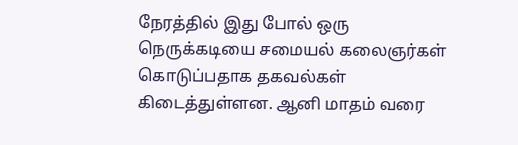நேரத்தில் இது போல் ஒரு நெருக்கடியை சமையல் கலைஞர்கள் கொடுப்பதாக தகவல்கள் கிடைத்துள்ளன. ஆனி மாதம் வரை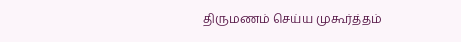திருமணம் செய்ய முகூர்த்தம்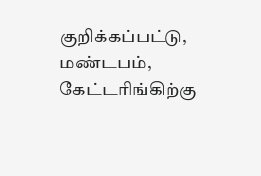குறிக்கப்பட்டு, மண்டபம், கேட்டரிங்கிற்கு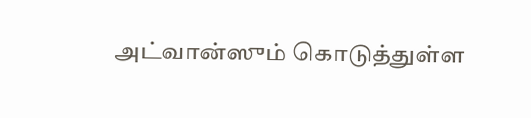அட்வான்ஸும் கொடுத்துள்ள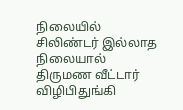நிலையில் சிலிண்டர் இல்லாத நிலையால் திருமண வீட்டார் விழிபிதுங்கி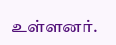உள்ளனர்.